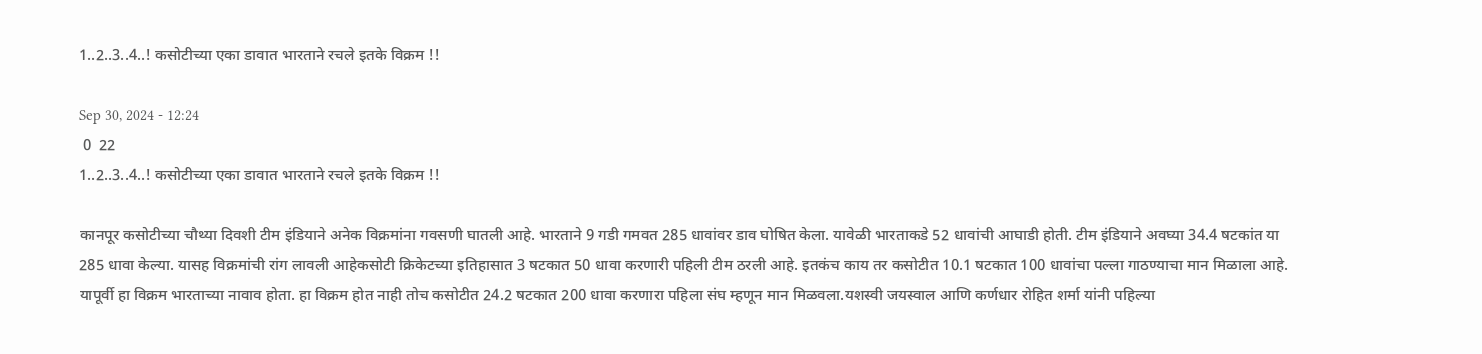1..2..3..4..! कसोटीच्या एका डावात भारताने रचले इतके विक्रम !!

Sep 30, 2024 - 12:24
 0  22
1..2..3..4..! कसोटीच्या एका डावात भारताने रचले इतके विक्रम !!

कानपूर कसोटीच्या चौथ्या दिवशी टीम इंडियाने अनेक विक्रमांना गवसणी घातली आहे. भारताने 9 गडी गमवत 285 धावांवर डाव घोषित केला. यावेळी भारताकडे 52 धावांची आघाडी होती. टीम इंडियाने अवघ्या 34.4 षटकांत या 285 धावा केल्या. यासह विक्रमांची रांग लावली आहेकसोटी क्रिकेटच्या इतिहासात 3 षटकात 50 धावा करणारी पहिली टीम ठरली आहे. इतकंच काय तर कसोटीत 10.1 षटकात 100 धावांचा पल्ला गाठण्याचा मान मिळाला आहे. यापूर्वी हा विक्रम भारताच्या नावाव होता. हा विक्रम होत नाही तोच कसोटीत 24.2 षटकात 200 धावा करणारा पहिला संघ म्हणून मान मिळवला.यशस्वी जयस्वाल आणि कर्णधार रोहित शर्मा यांनी पहिल्या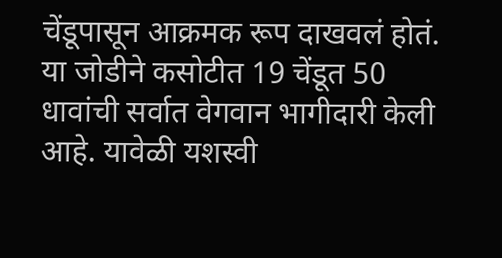चेंडूपासून आक्रमक रूप दाखवलं होतं. या जोडीने कसोटीत 19 चेंडूत 50 धावांची सर्वात वेगवान भागीदारी केली आहे. यावेळी यशस्वी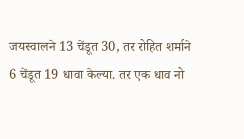जयस्वालने 13 चेंडूत 30, तर रोहित शर्माने 6 चेंडूत 19 धावा केल्या. तर एक धाव नो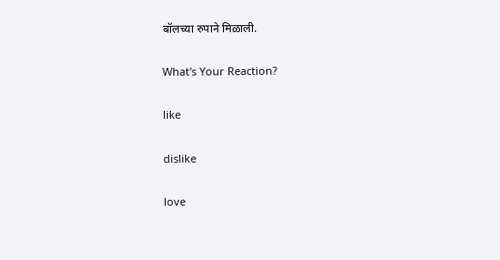बॉलच्या रुपाने मिळाली.

What's Your Reaction?

like

dislike

love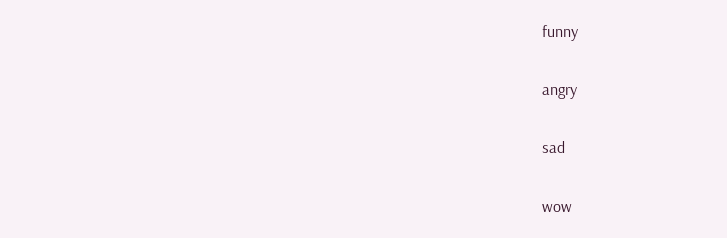funny

angry

sad

wow